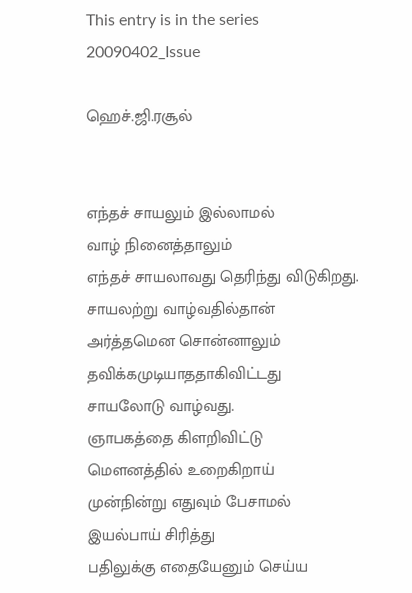This entry is in the series 20090402_Issue

ஹெச்.ஜி.ரசூல்


எந்தச் சாயலும் இல்லாமல்
வாழ் நினைத்தாலும்
எந்தச் சாயலாவது தெரிந்து விடுகிறது.
சாயலற்று வாழ்வதில்தான்
அர்த்தமென சொன்னாலும்
தவிக்கமுடியாததாகிவிட்டது
சாயலோடு வாழ்வது.
ஞாபகத்தை கிளறிவிட்டு
மெளனத்தில் உறைகிறாய்
முன்நின்று எதுவும் பேசாமல்
இயல்பாய் சிரித்து
பதிலுக்கு எதையேனும் செய்ய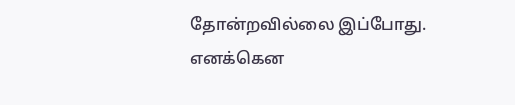தோன்றவில்லை இப்போது.
எனக்கென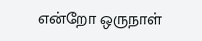என்றோ ஒருநாள்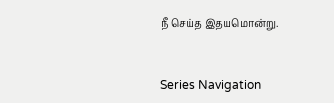நீ செய்த இதயமொன்று.


Series Navigation